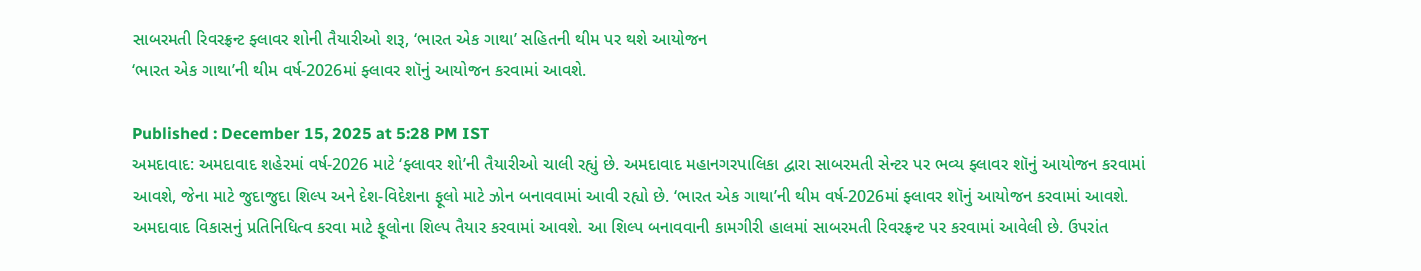સાબરમતી રિવરફ્રન્ટ ફ્લાવર શોની તૈયારીઓ શરૂ, ‘ભારત એક ગાથા’ સહિતની થીમ પર થશે આયોજન
‘ભારત એક ગાથા’ની થીમ વર્ષ-2026માં ફ્લાવર શૉનું આયોજન કરવામાં આવશે.

Published : December 15, 2025 at 5:28 PM IST
અમદાવાદ: અમદાવાદ શહેરમાં વર્ષ-2026 માટે ‘ફ્લાવર શો’ની તૈયારીઓ ચાલી રહ્યું છે. અમદાવાદ મહાનગરપાલિકા દ્વારા સાબરમતી સેન્ટર પર ભવ્ય ફ્લાવર શૉનું આયોજન કરવામાં આવશે, જેના માટે જુદાજુદા શિલ્પ અને દેશ-વિદેશના ફૂલો માટે ઝોન બનાવવામાં આવી રહ્યો છે. ‘ભારત એક ગાથા’ની થીમ વર્ષ-2026માં ફ્લાવર શૉનું આયોજન કરવામાં આવશે.
અમદાવાદ વિકાસનું પ્રતિનિધિત્વ કરવા માટે ફૂલોના શિલ્પ તૈયાર કરવામાં આવશે. આ શિલ્પ બનાવવાની કામગીરી હાલમાં સાબરમતી રિવરફ્રન્ટ પર કરવામાં આવેલી છે. ઉપરાંત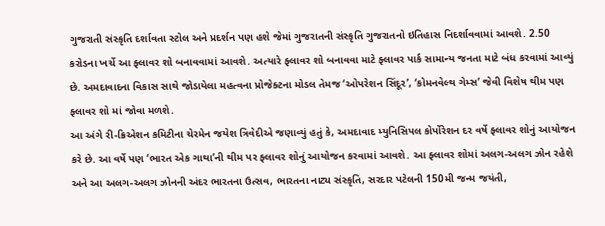ગુજરાતી સંસ્કૃતિ દર્શાવતા સ્ટોલ અને પ્રદર્શન પણ હશે જેમાં ગુજરાતની સંસ્કૃતિ ગુજરાતનો ઇતિહાસ નિદર્શાવવામાં આવશે. 2.50 કરોડના ખર્ચે આ ફ્લાવર શો બનાવવામાં આવશે. અત્યારે ફ્લાવર શો બનાવવા માટે ફ્લાવર પાર્ક સામાન્ય જનતા માટે બંધ કરવામાં આવ્યું છે. અમદાવાદના વિકાસ સાથે જોડાયેલા મહત્વના પ્રોજેક્ટના મોડલ તેમજ ‘ઓપરેશન સિંદૂર’, ‘કોમનવેલ્થ ગેમ્સ’ જેવી વિશેષ થીમ પણ ફ્લાવર શો માં જોવા મળશે.
આ અંગે રી-ક્રિએશન કમિટીના ચેરમેન જયેશ ત્રિવેદીએ જણાવ્યું હતું કે, અમદાવાદ મ્યુનિસિપલ કોર્પોરેશન દર વર્ષે ફ્લાવર શોનું આયોજન કરે છે. આ વર્ષે પણ ‘ભારત એક ગાથા’ની થીમ પર ફ્લાવર શોનું આયોજન કરવામાં આવશે. આ ફ્લાવર શોમાં અલગ-અલગ ઝોન રહેશે અને આ અલગ-અલગ ઝોનની અંદર ભારતના ઉત્સવ, ભારતના નાટ્ય સંસ્કૃતિ, સરદાર પટેલની 150મી જન્મ જયંતી,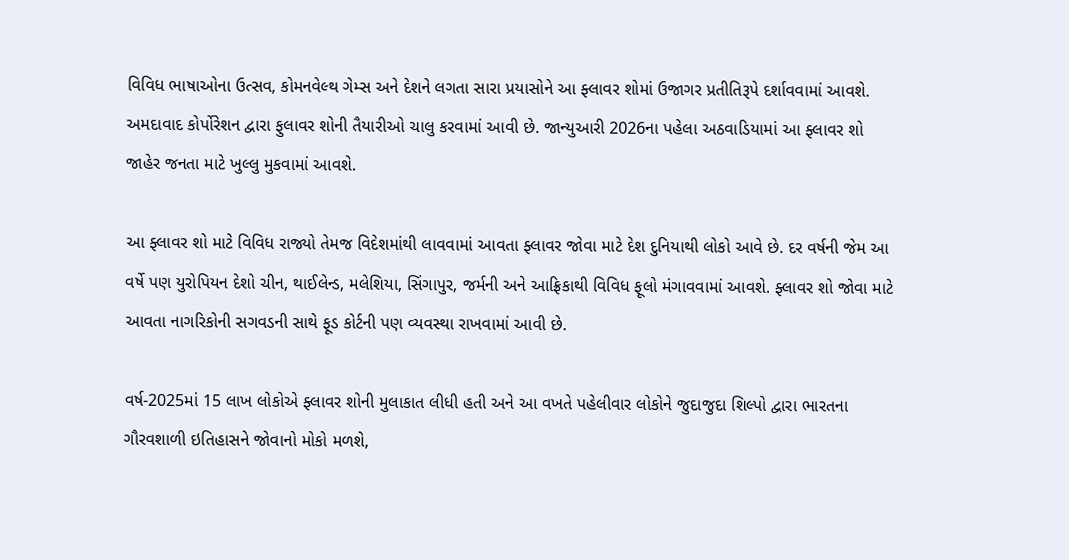વિવિધ ભાષાઓના ઉત્સવ, કોમનવેલ્થ ગેમ્સ અને દેશને લગતા સારા પ્રયાસોને આ ફ્લાવર શોમાં ઉજાગર પ્રતીતિરૂપે દર્શાવવામાં આવશે. અમદાવાદ કોર્પોરેશન દ્વારા ફુલાવર શોની તૈયારીઓ ચાલુ કરવામાં આવી છે. જાન્યુઆરી 2026ના પહેલા અઠવાડિયામાં આ ફ્લાવર શો જાહેર જનતા માટે ખુલ્લુ મુકવામાં આવશે.

આ ફ્લાવર શો માટે વિવિધ રાજ્યો તેમજ વિદેશમાંથી લાવવામાં આવતા ફ્લાવર જોવા માટે દેશ દુનિયાથી લોકો આવે છે. દર વર્ષની જેમ આ વર્ષે પણ યુરોપિયન દેશો ચીન, થાઈલેન્ડ, મલેશિયા, સિંગાપુર, જર્મની અને આફ્રિકાથી વિવિધ ફૂલો મંગાવવામાં આવશે. ફ્લાવર શો જોવા માટે આવતા નાગરિકોની સગવડની સાથે ફૂડ કોર્ટની પણ વ્યવસ્થા રાખવામાં આવી છે.

વર્ષ-2025માં 15 લાખ લોકોએ ફ્લાવર શોની મુલાકાત લીધી હતી અને આ વખતે પહેલીવાર લોકોને જુદાજુદા શિલ્પો દ્વારા ભારતના ગૌરવશાળી ઇતિહાસને જોવાનો મોકો મળશે,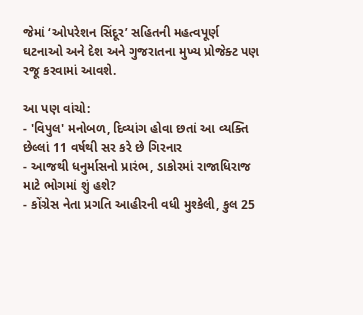જેમાં ‘ઓપરેશન સિંદૂર’ સહિતની મહત્વપૂર્ણ ઘટનાઓ અને દેશ અને ગુજરાતના મુખ્ય પ્રોજેક્ટ પણ રજૂ કરવામાં આવશે.

આ પણ વાંચો:
- 'વિપુલ' મનોબળ, દિવ્યાંગ હોવા છતાં આ વ્યક્તિ છેલ્લાં 11 વર્ષથી સર કરે છે ગિરનાર
- આજથી ધનુર્માસનો પ્રારંભ, ડાકોરમાં રાજાધિરાજ માટે ભોગમાં શું હશે?
- કોંગ્રેસ નેતા પ્રગતિ આહીરની વધી મુશ્કેલી, કુલ 25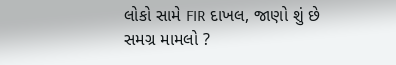લોકો સામે FIR દાખલ, જાણો શું છે સમગ્ર મામલો ?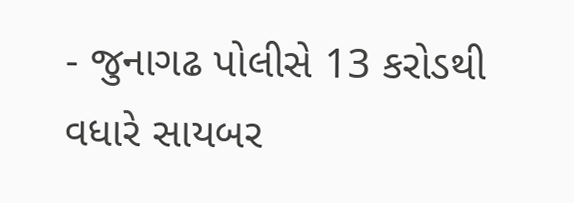- જુનાગઢ પોલીસે 13 કરોડથી વધારે સાયબર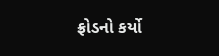ફ્રોડનો કર્યો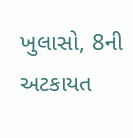ખુલાસો, 8ની અટકાયત